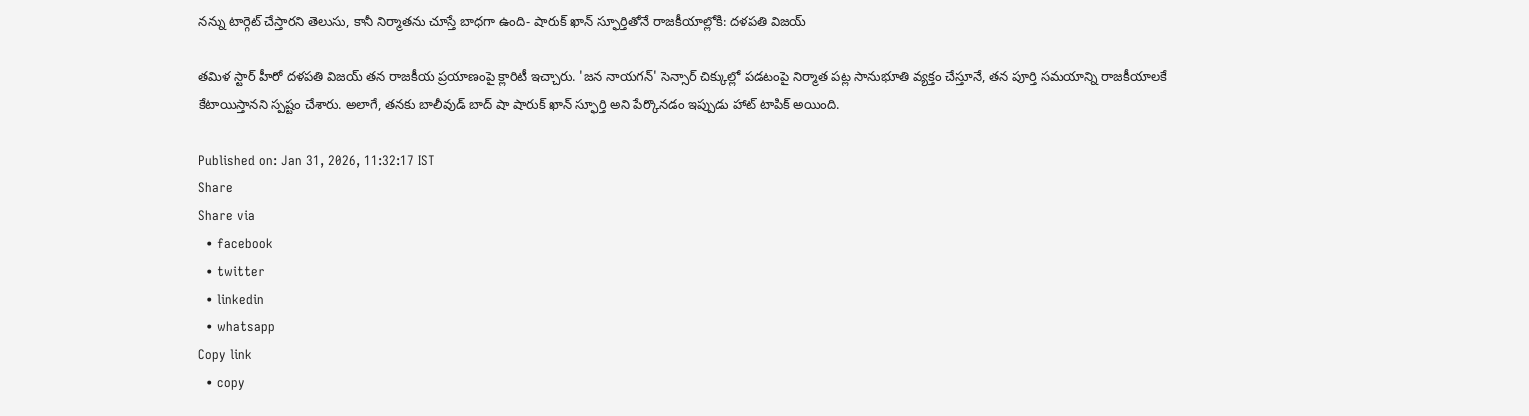నన్ను టార్గెట్ చేస్తారని తెలుసు, కానీ నిర్మాతను చూస్తే బాధగా ఉంది- షారుక్ ఖాన్ స్ఫూర్తితోనే రాజకీయాల్లోకి: దళపతి విజయ్

తమిళ స్టార్ హీరో దళపతి విజయ్ తన రాజకీయ ప్రయాణంపై క్లారిటీ ఇచ్చారు. 'జన నాయగన్' సెన్సార్ చిక్కుల్లో పడటంపై నిర్మాత పట్ల సానుభూతి వ్యక్తం చేస్తూనే, తన పూర్తి సమయాన్ని రాజకీయాలకే కేటాయిస్తానని స్పష్టం చేశారు. అలాగే, తనకు బాలీవుడ్ బాద్ షా షారుక్ ఖాన్ స్ఫూర్తి అని పేర్కొనడం ఇప్పుడు హాట్ టాపిక్ అయింది.

Published on: Jan 31, 2026, 11:32:17 IST
Share
Share via
  • facebook
  • twitter
  • linkedin
  • whatsapp
Copy link
  • copy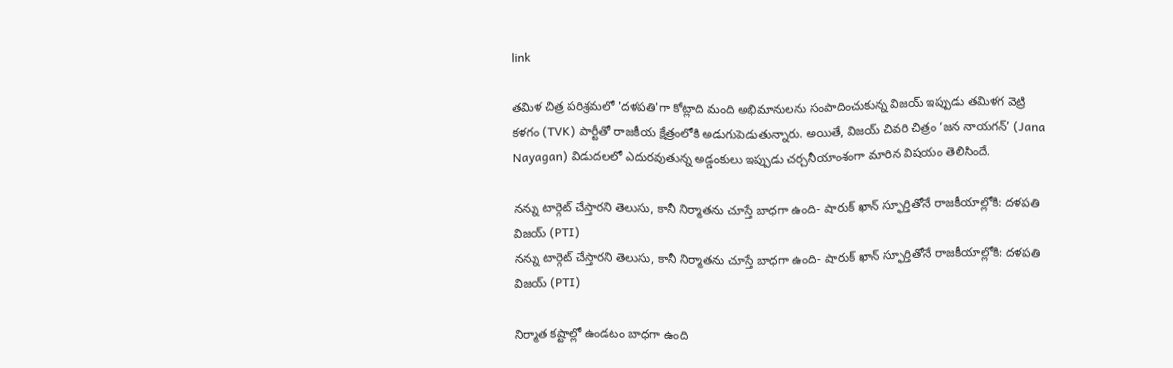link

తమిళ చిత్ర పరిశ్రమలో 'దళపతి'గా కోట్లాది మంది అభిమానులను సంపాదించుకున్న విజయ్ ఇప్పుడు తమిళగ వెట్రి కళగం (TVK) పార్టీతో రాజకీయ క్షేత్రంలోకి అడుగుపెడుతున్నారు. అయితే, విజయ్ చివరి చిత్రం ‘జన నాయగన్’ (Jana Nayagan) విడుదలలో ఎదురవుతున్న అడ్డంకులు ఇప్పుడు చర్చనీయాంశంగా మారిన విషయం తెలిసిందే.

నన్ను టార్గెట్ చేస్తారని తెలుసు, కానీ నిర్మాతను చూస్తే బాధగా ఉంది- షారుక్ ఖాన్ స్ఫూర్తితోనే రాజకీయాల్లోకి: దళపతి విజయ్ (PTI)
నన్ను టార్గెట్ చేస్తారని తెలుసు, కానీ నిర్మాతను చూస్తే బాధగా ఉంది- షారుక్ ఖాన్ స్ఫూర్తితోనే రాజకీయాల్లోకి: దళపతి విజయ్ (PTI)

నిర్మాత కష్టాల్లో ఉండటం బాధగా ఉంది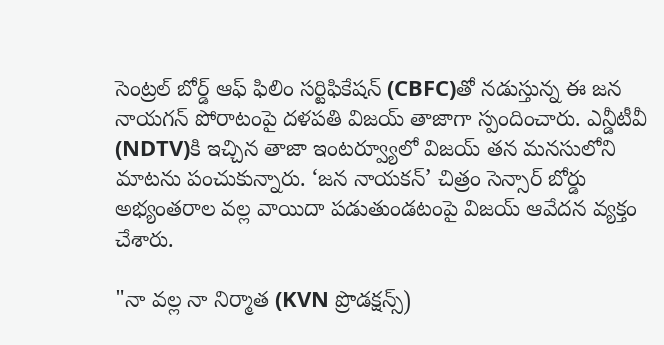సెంట్రల్ బోర్డ్ ఆఫ్ ఫిలిం సర్టిఫికేషన్ (CBFC)తో నడుస్తున్న ఈ జన నాయగన్ పోరాటంపై దళపతి విజయ్ తాజాగా స్పందించారు. ఎన్డీటీవీ (NDTV)కి ఇచ్చిన తాజా ఇంటర్వ్యూలో విజయ్ తన మనసులోని మాటను పంచుకున్నారు. ‘జన నాయకన్’ చిత్రం సెన్సార్ బోర్డు అభ్యంతరాల వల్ల వాయిదా పడుతుండటంపై విజయ్ ఆవేదన వ్యక్తం చేశారు.

"నా వల్ల నా నిర్మాత (KVN ప్రొడక్షన్స్)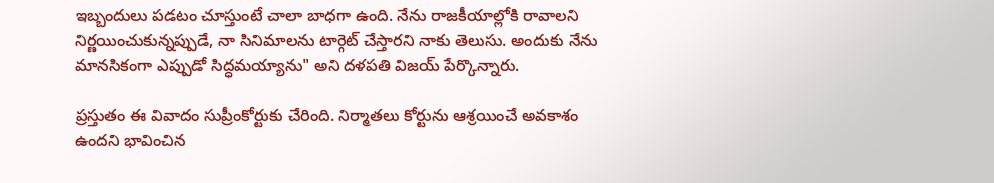ఇబ్బందులు పడటం చూస్తుంటే చాలా బాధగా ఉంది. నేను రాజకీయాల్లోకి రావాలని నిర్ణయించుకున్నప్పుడే, నా సినిమాలను టార్గెట్ చేస్తారని నాకు తెలుసు. అందుకు నేను మానసికంగా ఎప్పుడో సిద్ధమయ్యాను" అని దళపతి విజయ్ పేర్కొన్నారు.

ప్రస్తుతం ఈ వివాదం సుప్రీంకోర్టుకు చేరింది. నిర్మాతలు కోర్టును ఆశ్రయించే అవకాశం ఉందని భావించిన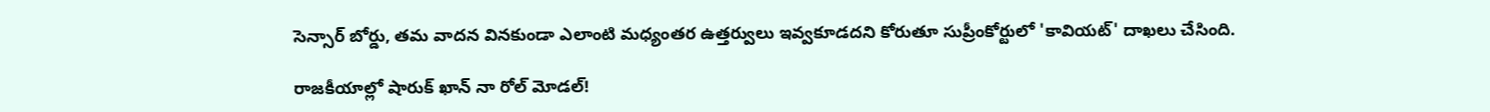సెన్సార్ బోర్డు, తమ వాదన వినకుండా ఎలాంటి మధ్యంతర ఉత్తర్వులు ఇవ్వకూడదని కోరుతూ సుప్రీంకోర్టులో 'కావియట్' దాఖలు చేసింది.

రాజకీయాల్లో షారుక్ ఖాన్ నా రోల్ మోడల్!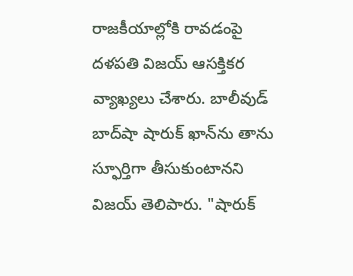రాజకీయాల్లోకి రావడంపై దళపతి విజయ్ ఆసక్తికర వ్యాఖ్యలు చేశారు. బాలీవుడ్ బాద్‌షా షారుక్ ఖాన్‌ను తాను స్ఫూర్తిగా తీసుకుంటానని విజయ్ తెలిపారు. "షారుక్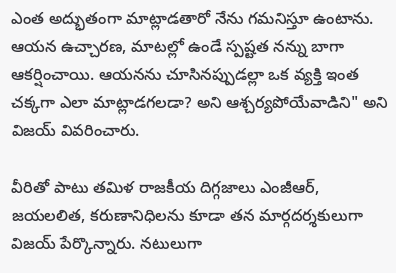ఎంత అద్భుతంగా మాట్లాడతారో నేను గమనిస్తూ ఉంటాను. ఆయన ఉచ్చారణ, మాటల్లో ఉండే స్పష్టత నన్ను బాగా ఆకర్షించాయి. ఆయనను చూసినప్పుడల్లా ఒక వ్యక్తి ఇంత చక్కగా ఎలా మాట్లాడగలడా? అని ఆశ్చర్యపోయేవాడిని" అని విజయ్ వివరించారు.

వీరితో పాటు తమిళ రాజకీయ దిగ్గజాలు ఎంజీఆర్, జయలలిత, కరుణానిధిలను కూడా తన మార్గదర్శకులుగా విజయ్ పేర్కొన్నారు. నటులుగా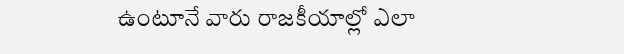ఉంటూనే వారు రాజకీయాల్లో ఎలా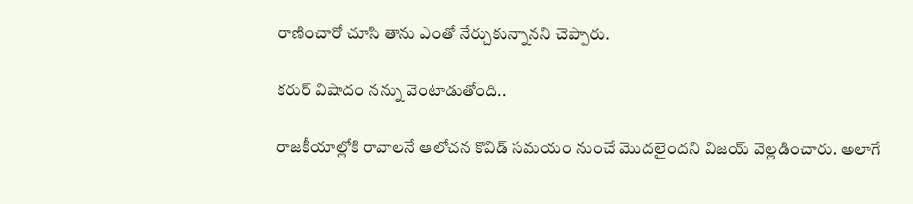రాణించారో చూసి తాను ఎంతో నేర్చుకున్నానని చెప్పారు.

కరుర్ విషాదం నన్ను వెంటాడుతోంది..

రాజకీయాల్లోకి రావాలనే ఆలోచన కొవిడ్ సమయం నుంచే మొదలైందని విజయ్ వెల్లడించారు. అలాగే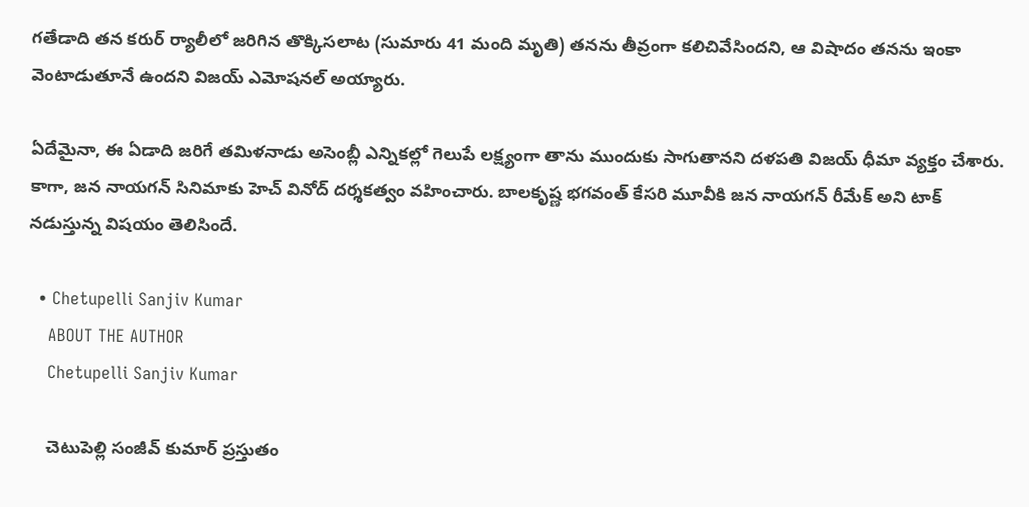గతేడాది తన కరుర్ ర్యాలీలో జరిగిన తొక్కిసలాట (సుమారు 41 మంది మృతి) తనను తీవ్రంగా కలిచివేసిందని, ఆ విషాదం తనను ఇంకా వెంటాడుతూనే ఉందని విజయ్ ఎమోషనల్ అయ్యారు.

ఏదేమైనా, ఈ ఏడాది జరిగే తమిళనాడు అసెంబ్లీ ఎన్నికల్లో గెలుపే లక్ష్యంగా తాను ముందుకు సాగుతానని దళపతి విజయ్ ధీమా వ్యక్తం చేశారు. కాగా, జన నాయగన్ సినిమాకు హెచ్ వినోద్ దర్శకత్వం వహించారు. బాలకృష్ణ భగవంత్ కేసరి మూవీకి జన నాయగన్ రీమేక్ అని టాక్ నడుస్తున్న విషయం తెలిసిందే.

  • Chetupelli Sanjiv Kumar
    ABOUT THE AUTHOR
    Chetupelli Sanjiv Kumar

    చెటుపెల్లి సంజీవ్ కుమార్ ప్రస్తుతం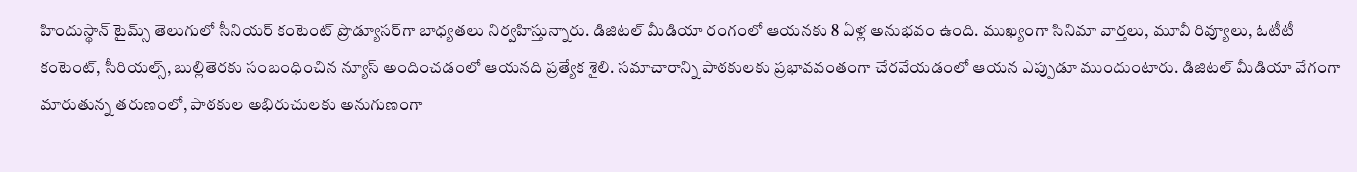హిందుస్థాన్ టైమ్స్ తెలుగులో సీనియర్ కంటెంట్ ప్రొడ్యూసర్‌గా బాధ్యతలు నిర్వహిస్తున్నారు. డిజిటల్ మీడియా రంగంలో ఆయనకు 8 ఏళ్ల అనుభవం ఉంది. ముఖ్యంగా సినిమా వార్తలు, మూవీ రివ్యూలు, ఓటీటీ కంటెంట్, సీరియల్స్, బుల్లితెరకు సంబంధించిన న్యూస్ అందించడంలో ఆయనది ప్రత్యేక శైలి. సమాచారాన్ని పాఠకులకు ప్రభావవంతంగా చేరవేయడంలో ఆయన ఎప్పుడూ ముందుంటారు. డిజిటల్ మీడియా వేగంగా మారుతున్న తరుణంలో, పాఠకుల అభిరుచులకు అనుగుణంగా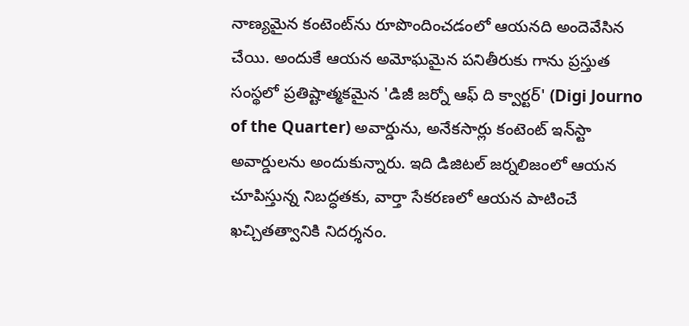నాణ్యమైన కంటెంట్‌ను రూపొందించడంలో ఆయనది అందెవేసిన చేయి. అందుకే ఆయన అమోఘమైన పనితీరుకు గాను ప్రస్తుత సంస్థలో ప్రతిష్టాత్మకమైన 'డిజీ జర్నో ఆఫ్ ది క్వార్టర్' (Digi Journo of the Quarter) అవార్డును, అనేకసార్లు కంటెంట్ ఇన్‌స్టా అవార్డులను అందుకున్నారు. ఇది డిజిటల్ జర్నలిజంలో ఆయన చూపిస్తున్న నిబద్ధతకు, వార్తా సేకరణలో ఆయన పాటించే ఖచ్చితత్వానికి నిదర్శనం.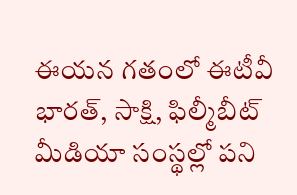ఈయన గతంలో ఈటీవీ భారత్, సాక్షి, ఫిల్మీబీట్ మీడియా సంస్థల్లో పని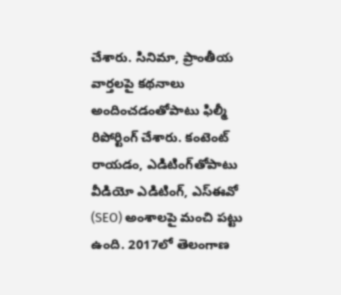చేశారు. సినిమా, ప్రాంతీయ వార్తలపై కథనాలు అందించడంతోపాటు ఫిల్మీ రిపోర్టింగ్ చేశారు. కంటెంట్ రాయడం, ఎడిటింగ్‌తోపాటు వీడియో ఎడిటింగ్, ఎస్‌ఈవో (SEO) అంశాలపై మంచి పట్టు ఉంది. 2017లో తెలంగాణ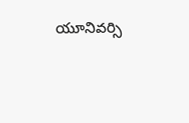యూనివర్సి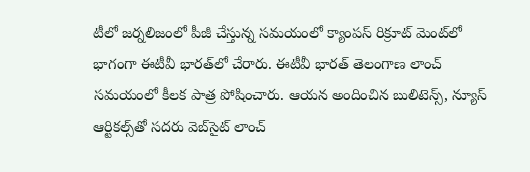టీలో జర్నలిజంలో పీజీ చేస్తున్న సమయంలో క్యాంపస్ రిక్రూట్ మెంట్‌లో భాగంగా ఈటీవీ భారత్‌లో చేరారు. ఈటీవీ భారత్ తెలంగాణ లాంచ్ సమయంలో కీలక పాత్ర పోషించారు. ఆయన అందించిన బులిటెన్స్, న్యూస్ ఆర్టికల్స్‌తో సదరు వెబ్‌సైట్ లాంచ్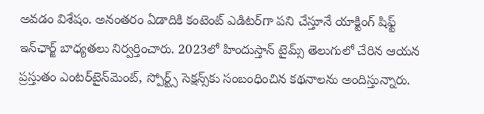అవడం విశేషం. అనంతరం ఏడాదికి కంటెంట్ ఎడిటర్‌గా పని చేస్తూనే యాక్టింగ్ షిఫ్ట్ ఇన్‌ఛార్జ్ బాధ్యతలు నిర్వర్తించారు. 2023లో హిందుస్తాన్ టైమ్స్ తెలుగులో చేరిన ఆయన ప్రస్తుతం ఎంటర్‌టైన్‌మెంట్, స్పోర్ట్స్ సెక్షన్స్‌కు సంబంధించిన కథనాలను అందిస్తున్నారు.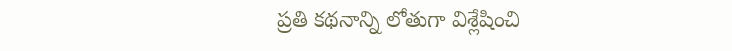ప్రతి కథనాన్ని లోతుగా విశ్లేషించి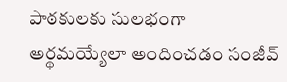పాఠకులకు సులభంగా అర్థమయ్యేలా అందించడం సంజీవ్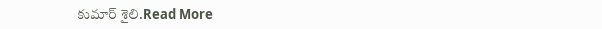కుమార్ శైలి.Read More